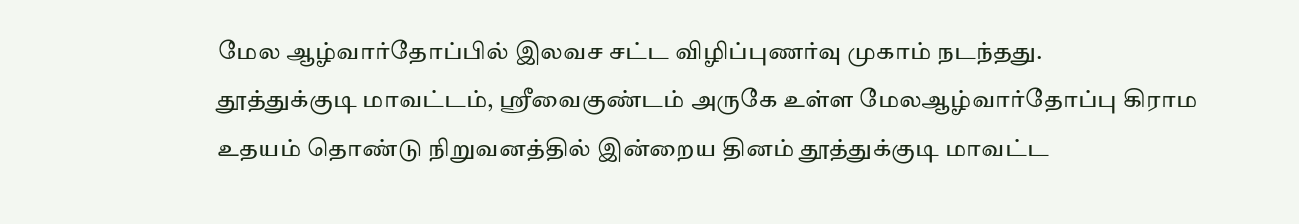மேல ஆழ்வார்தோப்பில் இலவச சட்ட விழிப்புணர்வு முகாம் நடந்தது.
தூத்துக்குடி மாவட்டம், ஸ்ரீவைகுண்டம் அருகே உள்ள மேலஆழ்வார்தோப்பு கிராம உதயம் தொண்டு நிறுவனத்தில் இன்றைய தினம் தூத்துக்குடி மாவட்ட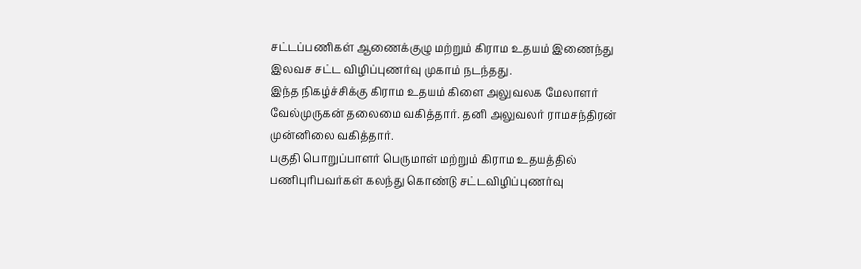சட்டப்பணிகள் ஆணைக்குழு மற்றும் கிராம உதயம் இணைந்து இலவச சட்ட விழிப்புணர்வு முகாம் நடந்தது.
இந்த நிகழ்ச்சிக்கு கிராம உதயம் கிளை அலுவலக மேலாளர் வேல்முருகன் தலைமை வகித்தார். தனி அலுவலர் ராமசந்திரன் முன்னிலை வகித்தார்.
பகுதி பொறுப்பாளர் பெருமாள் மற்றும் கிராம உதயத்தில் பணிபுரிபவர்கள் கலந்து கொண்டு சட்டவிழிப்புணர்வு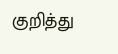குறித்து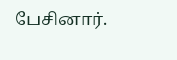பேசினார்.